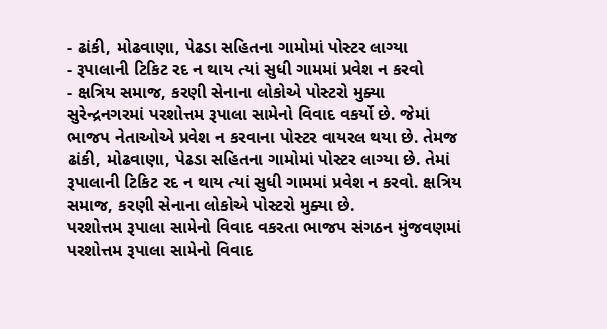- ઢાંકી, મોઢવાણા, પેઢડા સહિતના ગામોમાં પોસ્ટર લાગ્યા
- રૂપાલાની ટિકિટ રદ ન થાય ત્યાં સુધી ગામમાં પ્રવેશ ન કરવો
- ક્ષત્રિય સમાજ, કરણી સેનાના લોકોએ પોસ્ટરો મુક્યા
સુરેન્દ્રનગરમાં પરશોત્તમ રૂપાલા સામેનો વિવાદ વકર્યો છે. જેમાં ભાજપ નેતાઓએ પ્રવેશ ન કરવાના પોસ્ટર વાયરલ થયા છે. તેમજ ઢાંકી, મોઢવાણા, પેઢડા સહિતના ગામોમાં પોસ્ટર લાગ્યા છે. તેમાં રૂપાલાની ટિકિટ રદ ન થાય ત્યાં સુધી ગામમાં પ્રવેશ ન કરવો. ક્ષત્રિય સમાજ, કરણી સેનાના લોકોએ પોસ્ટરો મુક્યા છે.
પરશોત્તમ રૂપાલા સામેનો વિવાદ વકરતા ભાજપ સંગઠન મુંજવણમાં
પરશોત્તમ રૂપાલા સામેનો વિવાદ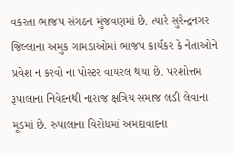વકરતા ભાજપ સંગઠન મુંજવણમાં છે. ત્યારે સુરેન્દ્રનગર જિલ્લાના અમુક ગામડાઓમાં ભાજપ કાર્યકર કે નેતાઓને પ્રવેશ ન કરવો ના પોસ્ટર વાયરલ થયા છે. પરશોત્તમ રૂપાલાના નિવેદનથી નારાજ ક્ષત્રિય સમાજ લડી લેવાના મૂડમાં છે. રુપાલાના વિરોધમાં અમદાવાદના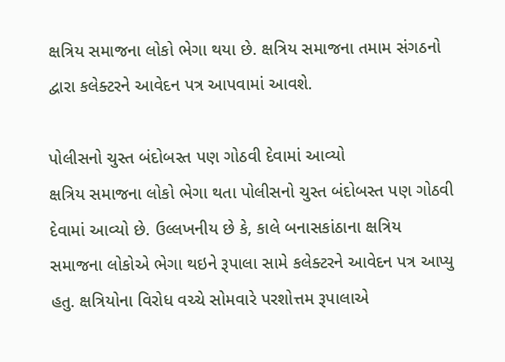ક્ષત્રિય સમાજના લોકો ભેગા થયા છે. ક્ષત્રિય સમાજના તમામ સંગઠનો દ્વારા કલેક્ટરને આવેદન પત્ર આપવામાં આવશે.

પોલીસનો ચુસ્ત બંદોબસ્ત પણ ગોઠવી દેવામાં આવ્યો
ક્ષત્રિય સમાજના લોકો ભેગા થતા પોલીસનો ચુસ્ત બંદોબસ્ત પણ ગોઠવી દેવામાં આવ્યો છે. ઉલ્લખનીય છે કે, કાલે બનાસકાંઠાના ક્ષત્રિય સમાજના લોકોએ ભેગા થઇને રૂપાલા સામે કલેક્ટરને આવેદન પત્ર આપ્યુ હતુ. ક્ષત્રિયોના વિરોધ વચ્ચે સોમવારે પરશોત્તમ રૂપાલાએ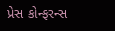પ્રેસ કોન્ફરન્સ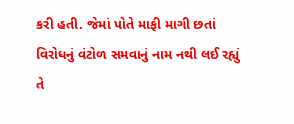કરી હતી. જેમાં પોતે માફી માગી છતાં વિરોધનું વંટોળ સમવાનું નામ નથી લઈ રહ્યું તે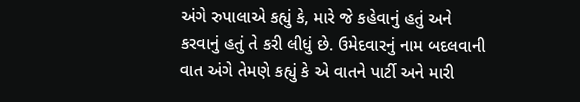અંગે રુપાલાએ કહ્યું કે, મારે જે કહેવાનું હતું અને કરવાનું હતું તે કરી લીધું છે. ઉમેદવારનું નામ બદલવાની વાત અંગે તેમણે કહ્યું કે એ વાતને પાર્ટી અને મારી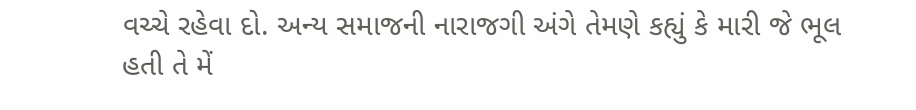વચ્ચે રહેવા દો. અન્ય સમાજની નારાજગી અંગે તેમણે કહ્યું કે મારી જે ભૂલ હતી તે મેં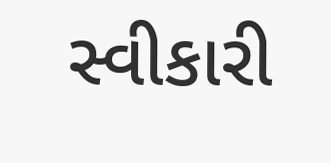સ્વીકારી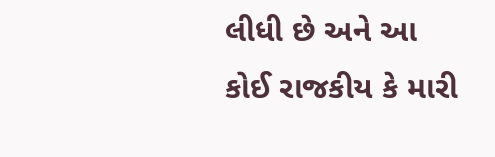લીધી છે અને આ કોઈ રાજકીય કે મારી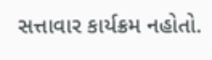સત્તાવાર કાર્યક્રમ નહોતો.